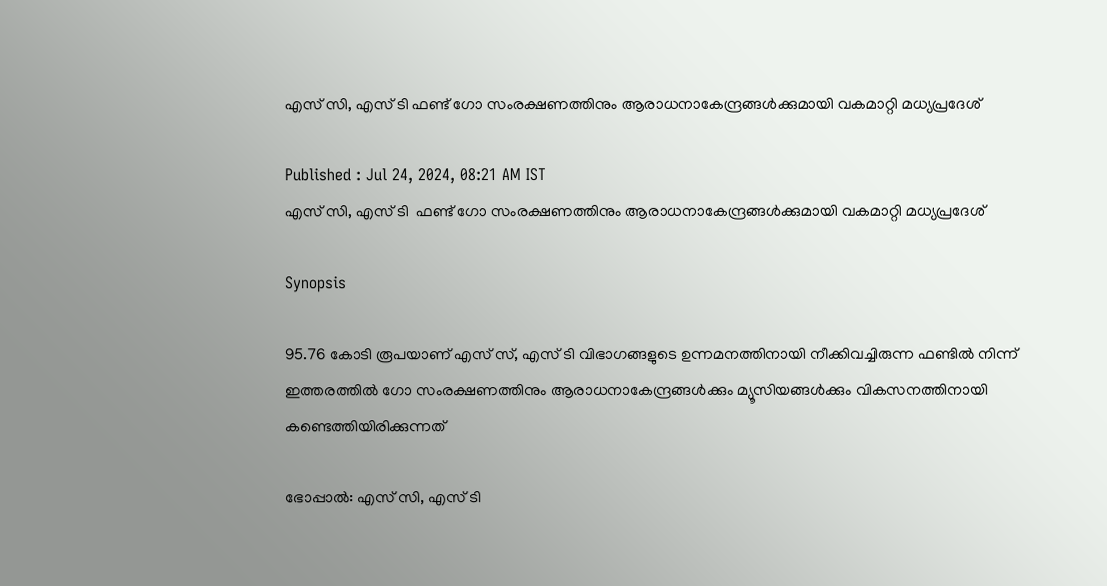എസ് സി, എസ് ടി ഫണ്ട് ഗോ സംരക്ഷണത്തിനും ആരാധനാകേന്ദ്രങ്ങൾക്കുമായി വകമാറ്റി മധ്യപ്രദേശ്

Published : Jul 24, 2024, 08:21 AM IST
എസ് സി, എസ് ടി  ഫണ്ട് ഗോ സംരക്ഷണത്തിനും ആരാധനാകേന്ദ്രങ്ങൾക്കുമായി വകമാറ്റി മധ്യപ്രദേശ്

Synopsis

95.76 കോടി രൂപയാണ് എസ് സ്, എസ് ടി വിഭാഗങ്ങളുടെ ഉന്നമനത്തിനായി നീക്കിവച്ചിരുന്ന ഫണ്ടിൽ നിന്ന് ഇത്തരത്തിൽ ഗോ സംരക്ഷണത്തിനും ആരാധനാകേന്ദ്രങ്ങൾക്കും മ്യൂസിയങ്ങൾക്കും വികസനത്തിനായി കണ്ടെത്തിയിരിക്കുന്നത്

ഭോപ്പാൽ: എസ് സി, എസ് ടി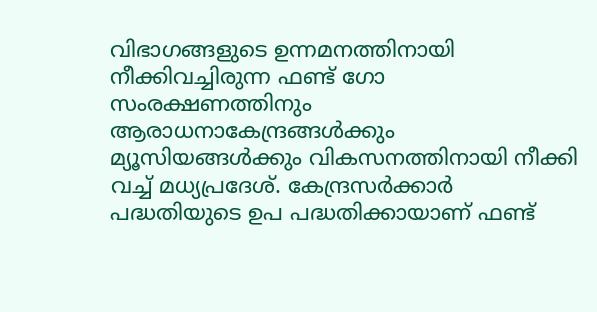വിഭാഗങ്ങളുടെ ഉന്നമനത്തിനായി നീക്കിവച്ചിരുന്ന ഫണ്ട് ഗോ സംരക്ഷണത്തിനും ആരാധനാകേന്ദ്രങ്ങൾക്കും മ്യൂസിയങ്ങൾക്കും വികസനത്തിനായി നീക്കി വച്ച് മധ്യപ്രദേശ്. കേന്ദ്രസർക്കാർ പദ്ധതിയുടെ ഉപ പദ്ധതിക്കായാണ് ഫണ്ട്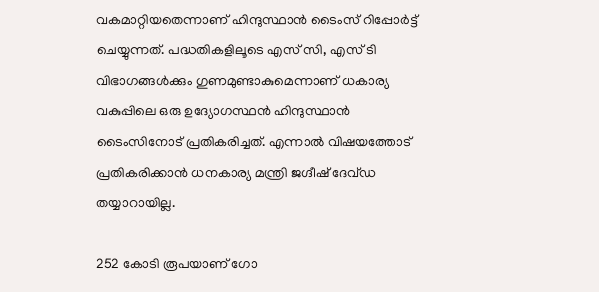വകമാറ്റിയതെന്നാണ് ഹിന്ദുസ്ഥാൻ ടൈംസ് റിപ്പോർട്ട് ചെയ്യുന്നത്. പദ്ധതികളിലൂടെ എസ് സി, എസ് ടി വിഭാഗങ്ങൾക്കും ഗുണമുണ്ടാകുമെന്നാണ് ധകാര്യ വകുപ്പിലെ ഒരു ഉദ്യോഗസ്ഥൻ ഹിന്ദുസ്ഥാൻ ടൈംസിനോട് പ്രതികരിച്ചത്. എന്നാൽ വിഷയത്തോട് പ്രതികരിക്കാൻ ധനകാര്യ മന്ത്രി ജഗ്ദീഷ് ദേവ്ഡ തയ്യാറായില്ല.

252 കോടി രൂപയാണ് ഗോ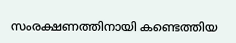സംരക്ഷണത്തിനായി കണ്ടെത്തിയ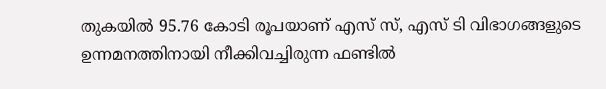തുകയിൽ 95.76 കോടി രൂപയാണ് എസ് സ്, എസ് ടി വിഭാഗങ്ങളുടെ ഉന്നമനത്തിനായി നീക്കിവച്ചിരുന്ന ഫണ്ടിൽ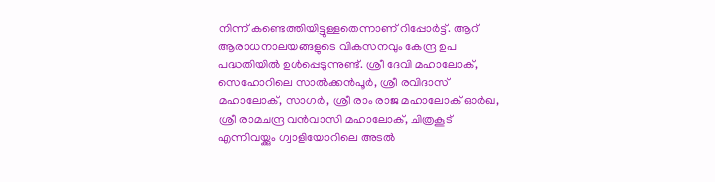നിന്ന് കണ്ടെത്തിയിട്ടുള്ളതെന്നാണ് റിപ്പോർട്ട്. ആറ് ആരാധനാലയങ്ങളുടെ വികസനവും കേന്ദ്ര ഉപ പദ്ധതിയിൽ ഉൾപ്പെടുന്നുണ്ട്. ശ്രീ ദേവി മഹാലോക്, സെഹോറിലെ സാൽക്കൻപൂർ, ശ്രീ രവിദാസ് മഹാലോക്, സാഗർ, ശ്രീ രാം രാജ മഹാലോക് ഓർഖ, ശ്രീ രാമചന്ദ്ര വൻവാസി മഹാലോക്, ചിത്രകൂട് എന്നിവയ്ക്കും ഗ്വാളിയോറിലെ അടൽ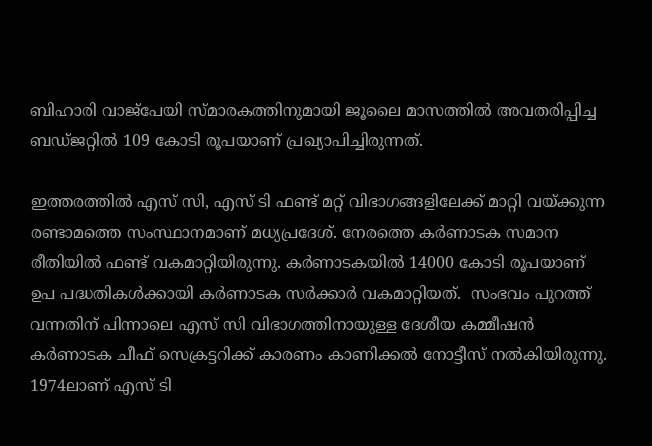ബിഹാരി വാജ്പേയി സ്മാരകത്തിനുമായി ജൂലൈ മാസത്തിൽ അവതരിപ്പിച്ച ബഡ്ജറ്റിൽ 109 കോടി രൂപയാണ് പ്രഖ്യാപിച്ചിരുന്നത്.

ഇത്തരത്തിൽ എസ് സി, എസ് ടി ഫണ്ട് മറ്റ് വിഭാഗങ്ങളിലേക്ക് മാറ്റി വയ്ക്കുന്ന രണ്ടാമത്തെ സംസ്ഥാനമാണ് മധ്യപ്രദേശ്. നേരത്തെ കർണാടക സമാന രീതിയിൽ ഫണ്ട് വകമാറ്റിയിരുന്നു. കർണാടകയിൽ 14000 കോടി രൂപയാണ് ഉപ പദ്ധതികൾക്കായി കർണാടക സർക്കാർ വകമാറ്റിയത്.  സംഭവം പുറത്ത് വന്നതിന് പിന്നാലെ എസ് സി വിഭാഗത്തിനായുള്ള ദേശീയ കമ്മീഷൻ കർണാടക ചീഫ് സെക്രട്ടറിക്ക് കാരണം കാണിക്കൽ നോട്ടീസ് നൽകിയിരുന്നു. 1974ലാണ് എസ് ടി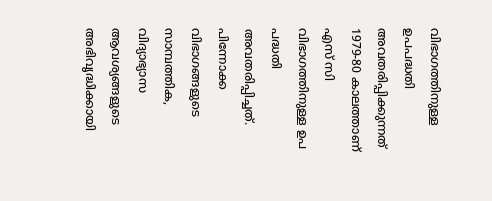വിഭാഗത്തിനുള്ള ഉപപദ്ധതി അവതരിപ്പിക്കുന്നത് 1979-80 കാലത്താണ് എസ് സി വിഭാഗത്തിനുള്ള ഉപ പദ്ധതി അവതരിപ്പിച്ചത്. പിന്നോക്ക വിഭാഗങ്ങളുടെ സാമ്പത്തിക, വിദ്യാഭ്യാസ ആവശ്യങ്ങളുടെ അഭിവൃദ്ധിക്കായി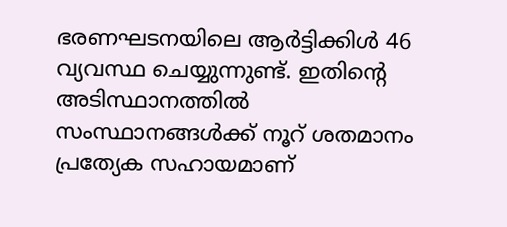ഭരണഘടനയിലെ ആർട്ടിക്കിൾ 46  വ്യവസ്ഥ ചെയ്യുന്നുണ്ട്. ഇതിന്റെ അടിസ്ഥാനത്തിൽ സംസ്ഥാനങ്ങൾക്ക് നൂറ് ശതമാനം പ്രത്യേക സഹായമാണ്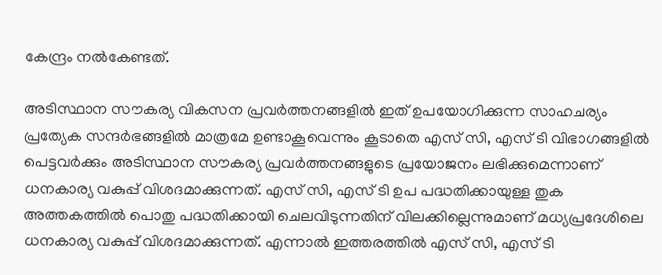കേന്ദ്രം നൽകേണ്ടത്.

അടിസ്ഥാന സൗകര്യ വികസന പ്രവർത്തനങ്ങളിൽ ഇത് ഉപയോഗിക്കുന്ന സാഹചര്യം പ്രത്യേക സന്ദർഭങ്ങളിൽ മാത്രമേ ഉണ്ടാകൂവെന്നും കൂടാതെ എസ് സി, എസ് ടി വിഭാഗങ്ങളിൽ പെട്ടവർക്കും അടിസ്ഥാന സൗകര്യ പ്രവർത്തനങ്ങളുടെ പ്രയോജനം ലഭിക്കുമെന്നാണ് ധനകാര്യ വകുപ്പ് വിശദമാക്കുന്നത്. എസ് സി, എസ് ടി ഉപ പദ്ധതിക്കായുള്ള തുക അത്തകത്തിൽ പൊതു പദ്ധതിക്കായി ചെലവിടുന്നതിന് വിലക്കില്ലെന്നുമാണ് മധ്യപ്രദേശിലെ ധനകാര്യ വകുപ്പ് വിശദമാക്കുന്നത്. എന്നാൽ ഇത്തരത്തിൽ എസ് സി, എസ് ടി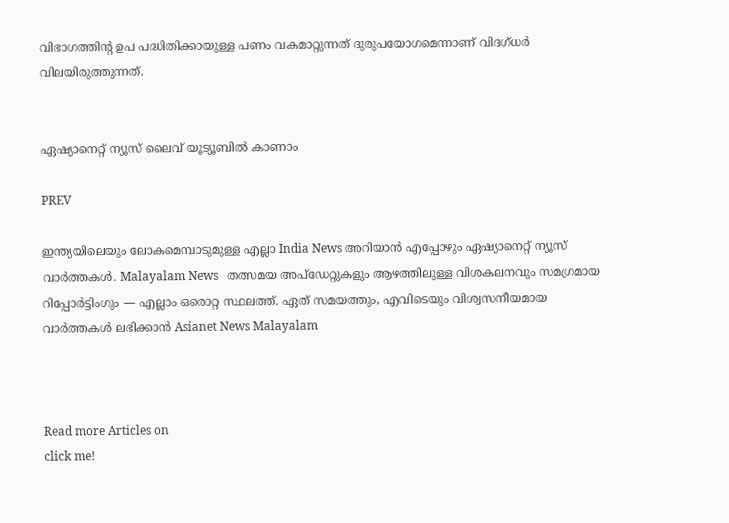വിഭാഗത്തിന്റ ഉപ പദ്ധിതിക്കായുള്ള പണം വകമാറ്റുന്നത് ദുരുപയോഗമെന്നാണ് വിദഗ്ധർ വിലയിരുത്തുന്നത്.


ഏഷ്യാനെറ്റ് ന്യൂസ് ലൈവ് യൂട്യൂബിൽ കാണാം

PREV

ഇന്ത്യയിലെയും ലോകമെമ്പാടുമുള്ള എല്ലാ India News അറിയാൻ എപ്പോഴും ഏഷ്യാനെറ്റ് ന്യൂസ് വാർത്തകൾ. Malayalam News   തത്സമയ അപ്‌ഡേറ്റുകളും ആഴത്തിലുള്ള വിശകലനവും സമഗ്രമായ റിപ്പോർട്ടിംഗും — എല്ലാം ഒരൊറ്റ സ്ഥലത്ത്. ഏത് സമയത്തും, എവിടെയും വിശ്വസനീയമായ വാർത്തകൾ ലഭിക്കാൻ Asianet News Malayalam



Read more Articles on
click me!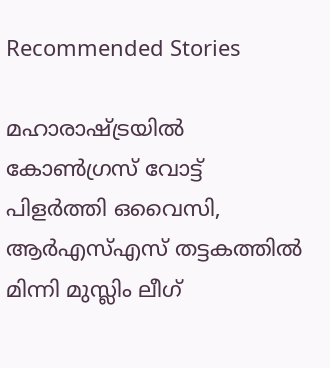Recommended Stories

മഹാരാഷ്ട്രയിൽ കോൺഗ്രസ് വോട്ട് പിളർത്തി ഒവൈസി, ആർഎസ്എസ് തട്ടകത്തിൽ മിന്നി മുസ്ലിം ലീഗ്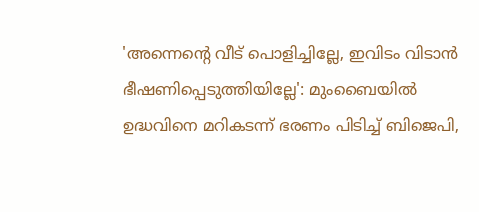'അന്നെന്‍റെ വീട് പൊളിച്ചില്ലേ, ഇവിടം വിടാൻ ഭീഷണിപ്പെടുത്തിയില്ലേ': മുംബൈയിൽ ഉദ്ധവിനെ മറികടന്ന് ഭരണം പിടിച്ച് ബിജെപി,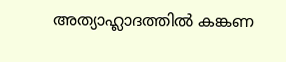അത്യാഹ്ലാദത്തിൽ കങ്കണ